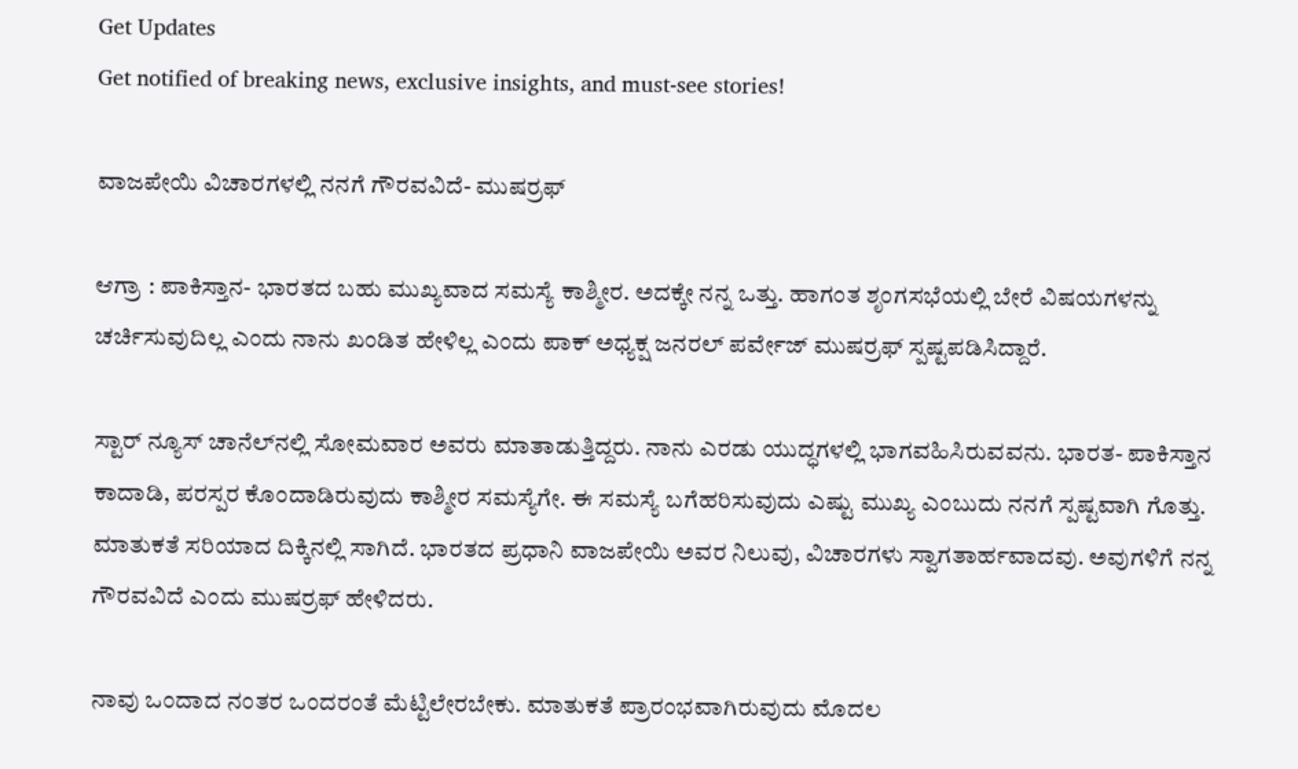Get Updates
Get notified of breaking news, exclusive insights, and must-see stories!

ವಾಜಪೇಯಿ ವಿಚಾರಗಳಲ್ಲಿ ನನಗೆ ಗೌರವವಿದೆ- ಮುಷರ್ರಫ್‌

ಆಗ್ರಾ : ಪಾಕಿಸ್ತಾನ- ಭಾರತದ ಬಹು ಮುಖ್ಯವಾದ ಸಮಸ್ಯೆ ಕಾಶ್ಮೀರ. ಅದಕ್ಕೇ ನನ್ನ ಒತ್ತು. ಹಾಗಂತ ಶೃಂಗಸಭೆಯಲ್ಲಿ ಬೇರೆ ವಿಷಯಗಳನ್ನು ಚರ್ಚಿಸುವುದಿಲ್ಲ ಎಂದು ನಾನು ಖಂಡಿತ ಹೇಳಿಲ್ಲ ಎಂದು ಪಾಕ್‌ ಅಧ್ಯಕ್ಷ ಜನರಲ್‌ ಪರ್ವೇಜ್‌ ಮುಷರ್ರಫ್‌ ಸ್ಪಷ್ಟಪಡಿಸಿದ್ದಾರೆ.

ಸ್ಟಾರ್‌ ನ್ಯೂಸ್‌ ಚಾನೆಲ್‌ನಲ್ಲಿ ಸೋಮವಾರ ಅವರು ಮಾತಾಡುತ್ತಿದ್ದರು. ನಾನು ಎರಡು ಯುದ್ಧಗಳಲ್ಲಿ ಭಾಗವಹಿಸಿರುವವನು. ಭಾರತ- ಪಾಕಿಸ್ತಾನ ಕಾದಾಡಿ, ಪರಸ್ಪರ ಕೊಂದಾಡಿರುವುದು ಕಾಶ್ಮೀರ ಸಮಸ್ಯೆಗೇ. ಈ ಸಮಸ್ಯೆ ಬಗೆಹರಿಸುವುದು ಎಷ್ಟು ಮುಖ್ಯ ಎಂಬುದು ನನಗೆ ಸ್ಪಷ್ಟವಾಗಿ ಗೊತ್ತು. ಮಾತುಕತೆ ಸರಿಯಾದ ದಿಕ್ಕಿನಲ್ಲಿ ಸಾಗಿದೆ. ಭಾರತದ ಪ್ರಧಾನಿ ವಾಜಪೇಯಿ ಅವರ ನಿಲುವು, ವಿಚಾರಗಳು ಸ್ವಾಗತಾರ್ಹವಾದವು. ಅವುಗಳಿಗೆ ನನ್ನ ಗೌರವವಿದೆ ಎಂದು ಮುಷರ್ರಫ್‌ ಹೇಳಿದರು.

ನಾವು ಒಂದಾದ ನಂತರ ಒಂದರಂತೆ ಮೆಟ್ಟಿಲೇರಬೇಕು. ಮಾತುಕತೆ ಪ್ರಾರಂಭವಾಗಿರುವುದು ಮೊದಲ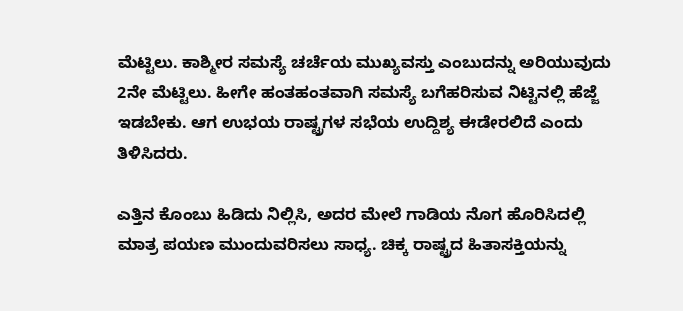ಮೆಟ್ಟಿಲು. ಕಾಶ್ಮೀರ ಸಮಸ್ಯೆ ಚರ್ಚೆಯ ಮುಖ್ಯವಸ್ತು ಎಂಬುದನ್ನು ಅರಿಯುವುದು 2ನೇ ಮೆಟ್ಟಿಲು. ಹೀಗೇ ಹಂತಹಂತವಾಗಿ ಸಮಸ್ಯೆ ಬಗೆಹರಿಸುವ ನಿಟ್ಟಿನಲ್ಲಿ ಹೆಜ್ಜೆ ಇಡಬೇಕು. ಆಗ ಉಭಯ ರಾಷ್ಟ್ರಗಳ ಸಭೆಯ ಉದ್ದಿಶ್ಯ ಈಡೇರಲಿದೆ ಎಂದು ತಿಳಿಸಿದರು.

ಎತ್ತಿನ ಕೊಂಬು ಹಿಡಿದು ನಿಲ್ಲಿಸಿ, ಅದರ ಮೇಲೆ ಗಾಡಿಯ ನೊಗ ಹೊರಿಸಿದಲ್ಲಿ ಮಾತ್ರ ಪಯಣ ಮುಂದುವರಿಸಲು ಸಾಧ್ಯ. ಚಿಕ್ಕ ರಾಷ್ಟ್ರದ ಹಿತಾಸಕ್ತಿಯನ್ನು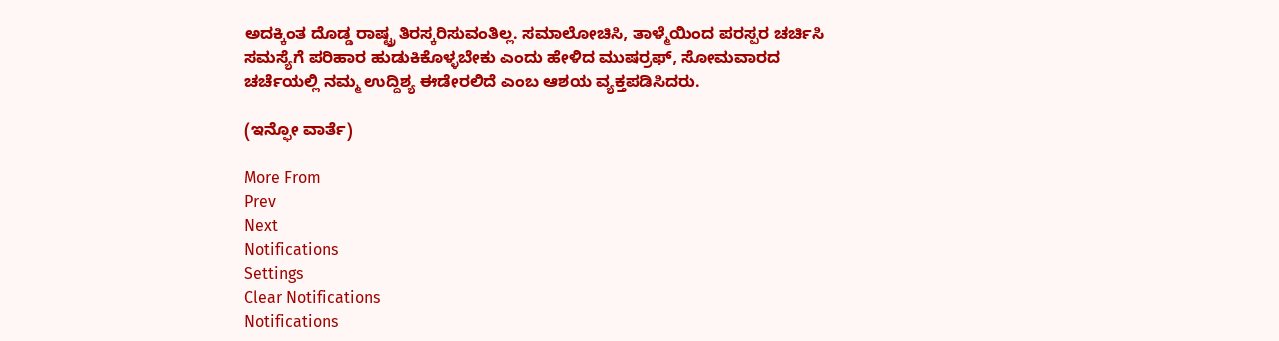ಅದಕ್ಕಿಂತ ದೊಡ್ಡ ರಾಷ್ಟ್ರ ತಿರಸ್ಕರಿಸುವಂತಿಲ್ಲ. ಸಮಾಲೋಚಿಸಿ, ತಾಳ್ಮೆಯಿಂದ ಪರಸ್ಪರ ಚರ್ಚಿಸಿ ಸಮಸ್ಯೆಗೆ ಪರಿಹಾರ ಹುಡುಕಿಕೊಳ್ಳಬೇಕು ಎಂದು ಹೇಳಿದ ಮುಷರ್ರಫ್‌, ಸೋಮವಾರದ ಚರ್ಚೆಯಲ್ಲಿ ನಮ್ಮ ಉದ್ದಿಶ್ಯ ಈಡೇರಲಿದೆ ಎಂಬ ಆಶಯ ವ್ಯಕ್ತಪಡಿಸಿದರು.

(ಇನ್ಫೋ ವಾರ್ತೆ)

More From
Prev
Next
Notifications
Settings
Clear Notifications
Notifications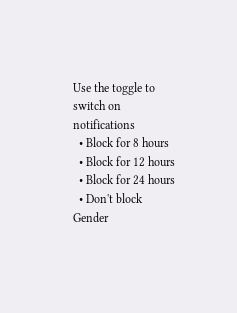Use the toggle to switch on notifications
  • Block for 8 hours
  • Block for 12 hours
  • Block for 24 hours
  • Don't block
Gender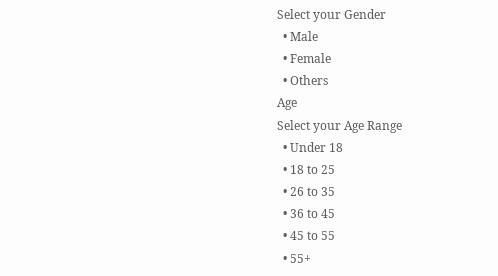Select your Gender
  • Male
  • Female
  • Others
Age
Select your Age Range
  • Under 18
  • 18 to 25
  • 26 to 35
  • 36 to 45
  • 45 to 55
  • 55+